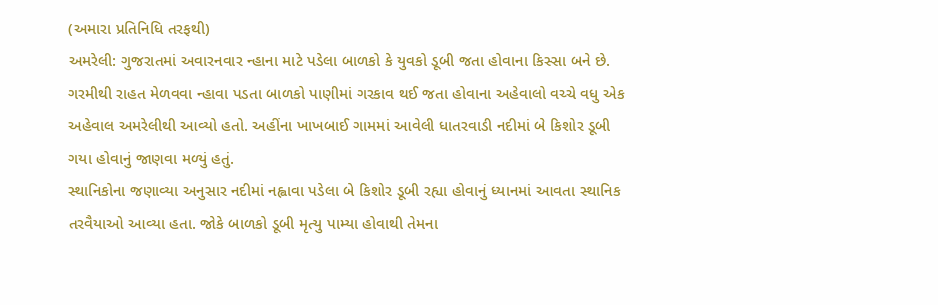(અમારા પ્રતિનિધિ તરફથી)
અમરેલી: ગુજરાતમાં અવારનવાર ન્હાના માટે પડેલા બાળકો કે યુવકો ડૂબી જતા હોવાના કિસ્સા બને છે. ગરમીથી રાહત મેળવવા ન્હાવા પડતા બાળકો પાણીમાં ગરકાવ થઈ જતા હોવાના અહેવાલો વચ્ચે વધુ એક અહેવાલ અમરેલીથી આવ્યો હતો. અહીંના ખાખબાઈ ગામમાં આવેલી ધાતરવાડી નદીમાં બે કિશોર ડૂબી ગયા હોવાનું જાણવા મળ્યું હતું.
સ્થાનિકોના જણાવ્યા અનુસાર નદીમાં નહ્વાવા પડેલા બે કિશોર ડૂબી રહ્યા હોવાનું ધ્યાનમાં આવતા સ્થાનિક તરવૈયાઓ આવ્યા હતા. જોકે બાળકો ડૂબી મૃત્યુ પામ્યા હોવાથી તેમના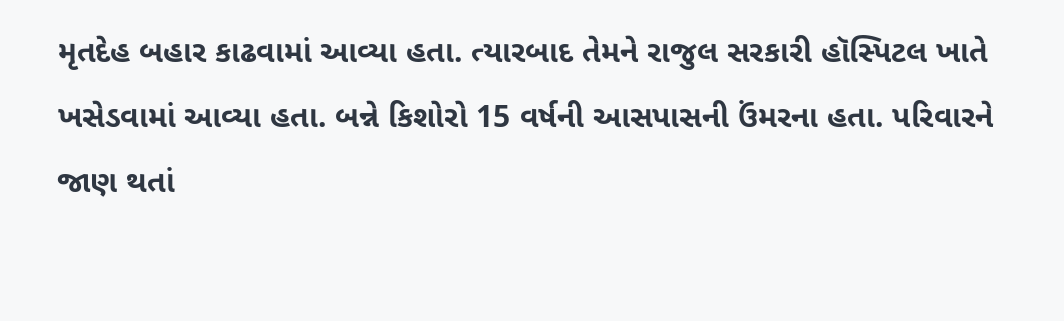મૃતદેહ બહાર કાઢવામાં આવ્યા હતા. ત્યારબાદ તેમને રાજુલ સરકારી હૉસ્પિટલ ખાતે ખસેડવામાં આવ્યા હતા. બન્ને કિશોરો 15 વર્ષની આસપાસની ઉંમરના હતા. પરિવારને જાણ થતાં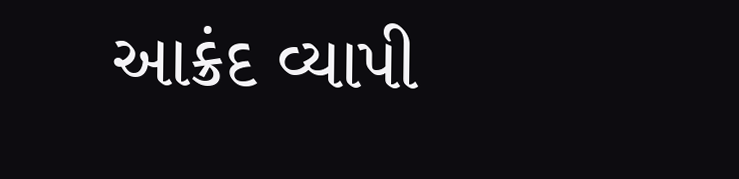આક્રંદ વ્યાપી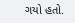ગયો હતો.